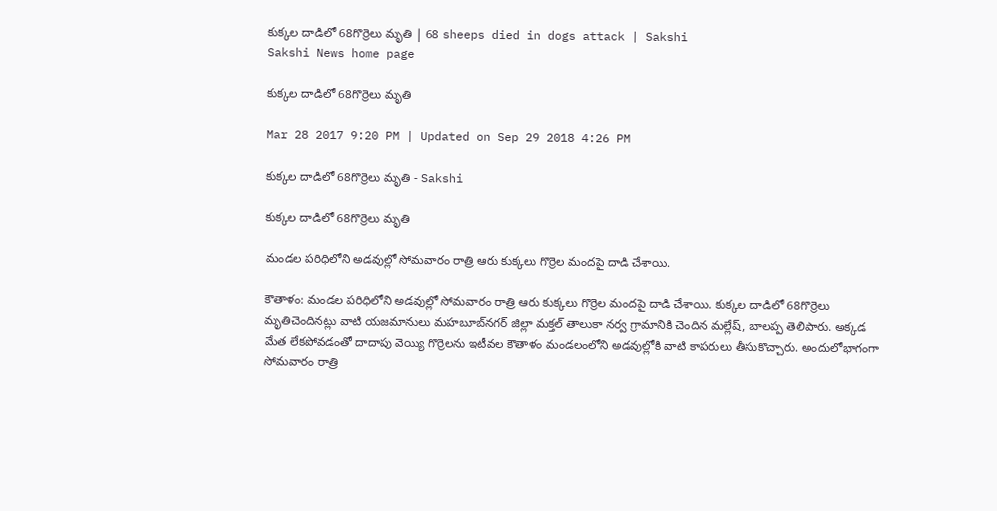కుక్కల దాడిలో 68గొర్రెలు మృతి | 68 sheeps died in dogs attack | Sakshi
Sakshi News home page

కుక్కల దాడిలో 68గొర్రెలు మృతి

Mar 28 2017 9:20 PM | Updated on Sep 29 2018 4:26 PM

కుక్కల దాడిలో 68గొర్రెలు మృతి - Sakshi

కుక్కల దాడిలో 68గొర్రెలు మృతి

మండల పరిధిలోని అడవుల్లో సోమవారం రాత్రి ఆరు కుక్కలు గొర్రెల మందపై దాడి చేశాయి.

కౌతాళం: మండల పరిధిలోని అడవుల్లో సోమవారం రాత్రి ఆరు కుక్కలు గొర్రెల మందపై దాడి చేశాయి. కుక్కల దాడిలో 68గొర్రెలు మృతిచెందినట్లు వాటి యజమానులు మహబూబ్‌నగర్‌ జిల్లా మక్తల్‌ తాలుకా నర్వ గ్రామానికి చెందిన మల్లేష్, బాలప్ప తెలిపారు. అక్కడ మేత లేకపోవడంతో దాదాపు వెయ్యి గొర్రెలను ఇటీవల కౌతాళం మండలంలోని అడవుల్లోకి వాటి కాపరులు తీసుకొచ్చారు. అందులోభాగంగా సోమవారం రాత్రి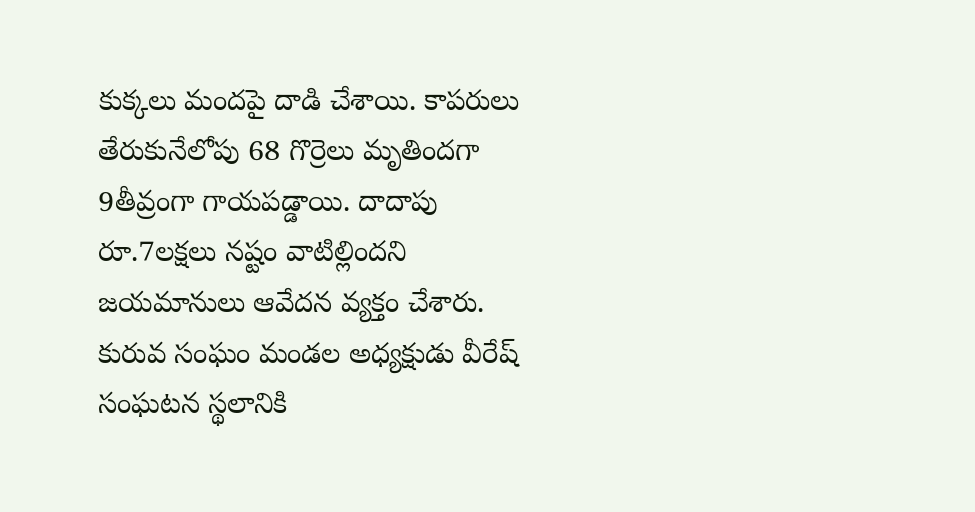కుక్కలు మందపై దాడి చేశాయి. కాపరులు తేరుకునేలోపు 68 గొర్రెలు మృతిందగా 9తీవ్రంగా గాయపడ్డాయి. దాదాపు రూ.7లక్షలు నష్టం వాటిల్లిందని జయమానులు ఆవేదన వ్యక్తం చేశారు. కురువ సంఘం మండల అధ్యక్షుడు వీరేష్‌ సంఘటన స్థలానికి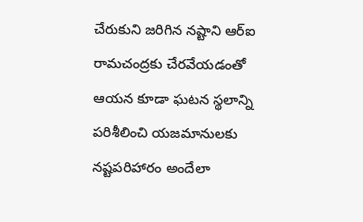చేరుకుని జరిగిన నష్టాని ఆర్‌ఐ రామచంద్రకు చేరవేయడంతో ఆయన కూడా ఘటన స్థలాన్ని పరిశీలించి యజమానులకు నష్టపరిహారం అందేలా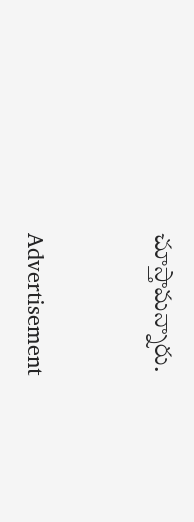చూస్తామన్నారు.


Advertisement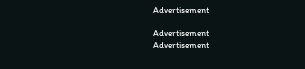Advertisement

Advertisement
Advertisement